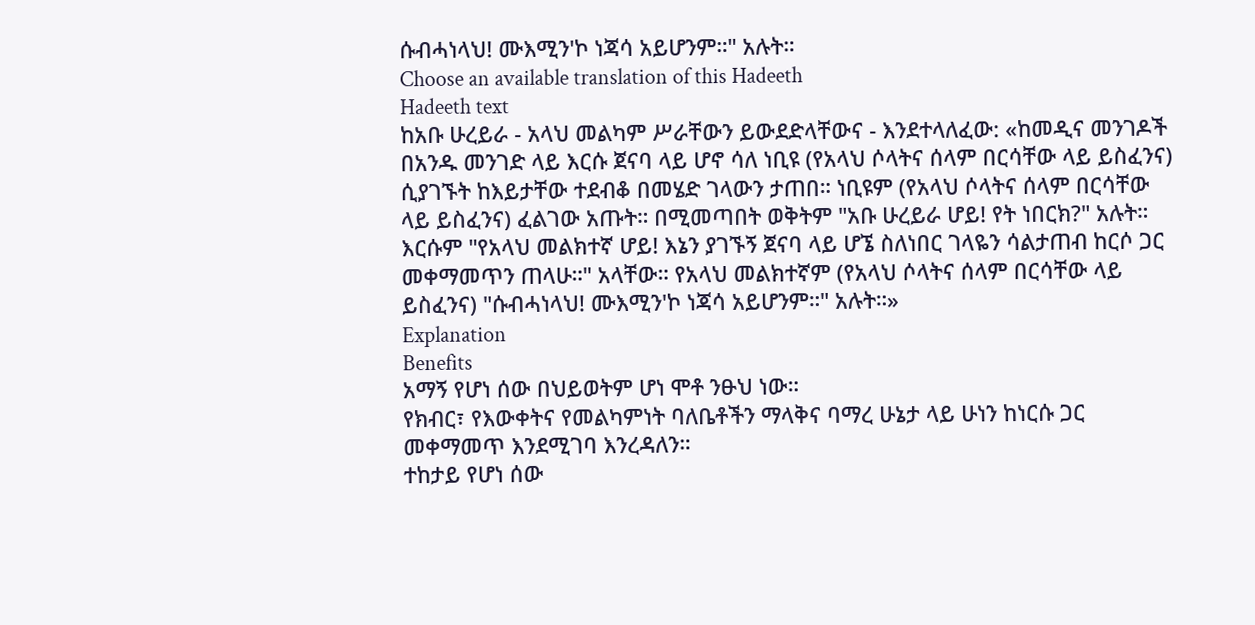ሱብሓነላህ! ሙእሚን'ኮ ነጃሳ አይሆንም።" አሉት።
Choose an available translation of this Hadeeth
Hadeeth text
ከአቡ ሁረይራ - አላህ መልካም ሥራቸውን ይውደድላቸውና - እንደተላለፈው: «ከመዲና መንገዶች በአንዱ መንገድ ላይ እርሱ ጀናባ ላይ ሆኖ ሳለ ነቢዩ (የአላህ ሶላትና ሰላም በርሳቸው ላይ ይስፈንና) ሲያገኙት ከእይታቸው ተደብቆ በመሄድ ገላውን ታጠበ። ነቢዩም (የአላህ ሶላትና ሰላም በርሳቸው ላይ ይስፈንና) ፈልገው አጡት። በሚመጣበት ወቅትም "አቡ ሁረይራ ሆይ! የት ነበርክ?" አሉት። እርሱም "የአላህ መልክተኛ ሆይ! እኔን ያገኙኝ ጀናባ ላይ ሆኜ ስለነበር ገላዬን ሳልታጠብ ከርሶ ጋር መቀማመጥን ጠላሁ።" አላቸው። የአላህ መልክተኛም (የአላህ ሶላትና ሰላም በርሳቸው ላይ ይስፈንና) "ሱብሓነላህ! ሙእሚን'ኮ ነጃሳ አይሆንም።" አሉት።»
Explanation
Benefits
አማኝ የሆነ ሰው በህይወትም ሆነ ሞቶ ንፁህ ነው።
የክብር፣ የእውቀትና የመልካምነት ባለቤቶችን ማላቅና ባማረ ሁኔታ ላይ ሁነን ከነርሱ ጋር መቀማመጥ እንደሚገባ እንረዳለን።
ተከታይ የሆነ ሰው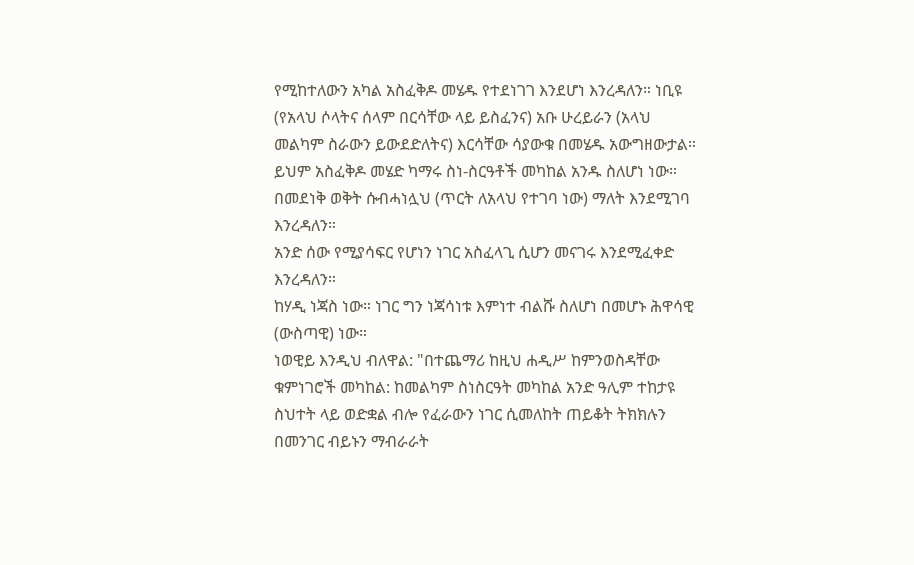የሚከተለውን አካል አስፈቅዶ መሄዱ የተደነገገ እንደሆነ እንረዳለን። ነቢዩ (የአላህ ሶላትና ሰላም በርሳቸው ላይ ይስፈንና) አቡ ሁረይራን (አላህ መልካም ስራውን ይውደድለትና) እርሳቸው ሳያውቁ በመሄዱ አውግዘውታል። ይህም አስፈቅዶ መሄድ ካማሩ ስነ-ስርዓቶች መካከል አንዱ ስለሆነ ነው።
በመደነቅ ወቅት ሱብሓነሏህ (ጥርት ለአላህ የተገባ ነው) ማለት እንደሚገባ እንረዳለን።
አንድ ሰው የሚያሳፍር የሆነን ነገር አስፈላጊ ሲሆን መናገሩ እንደሚፈቀድ እንረዳለን።
ከሃዲ ነጃስ ነው። ነገር ግን ነጃሳነቱ እምነተ ብልሹ ስለሆነ በመሆኑ ሕዋሳዊ (ውስጣዊ) ነው።
ነወዊይ እንዲህ ብለዋል: "በተጨማሪ ከዚህ ሐዲሥ ከምንወስዳቸው ቁምነገሮች መካከል: ከመልካም ስነስርዓት መካከል አንድ ዓሊም ተከታዩ ስህተት ላይ ወድቋል ብሎ የፈራውን ነገር ሲመለከት ጠይቆት ትክክሉን በመንገር ብይኑን ማብራራት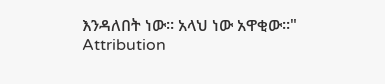እንዳለበት ነው። አላህ ነው አዋቂው።"
Attribution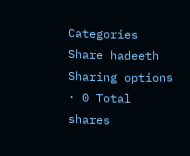Categories
Share hadeeth
Sharing options · 0 Total shares